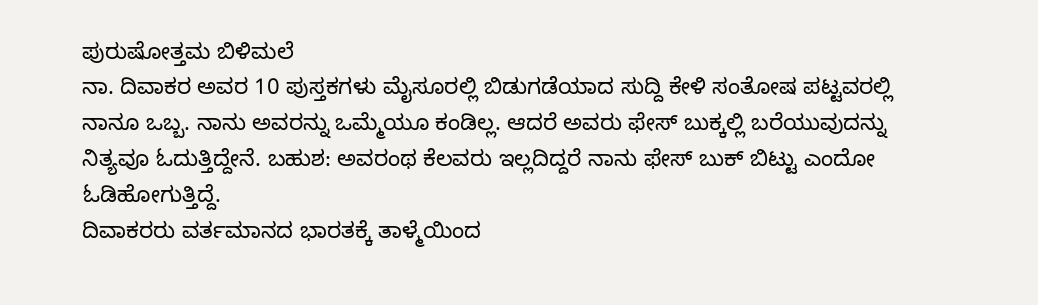ಪುರುಷೋತ್ತಮ ಬಿಳಿಮಲೆ
ನಾ. ದಿವಾಕರ ಅವರ 10 ಪುಸ್ತಕಗಳು ಮೈಸೂರಲ್ಲಿ ಬಿಡುಗಡೆಯಾದ ಸುದ್ದಿ ಕೇಳಿ ಸಂತೋಷ ಪಟ್ಟವರಲ್ಲಿ ನಾನೂ ಒಬ್ಬ. ನಾನು ಅವರನ್ನು ಒಮ್ಮೆಯೂ ಕಂಡಿಲ್ಲ. ಆದರೆ ಅವರು ಫೇಸ್ ಬುಕ್ಕಲ್ಲಿ ಬರೆಯುವುದನ್ನು ನಿತ್ಯವೂ ಓದುತ್ತಿದ್ದೇನೆ. ಬಹುಶ: ಅವರಂಥ ಕೆಲವರು ಇಲ್ಲದಿದ್ದರೆ ನಾನು ಫೇಸ್ ಬುಕ್ ಬಿಟ್ಟು ಎಂದೋ ಓಡಿಹೋಗುತ್ತಿದ್ದೆ.
ದಿವಾಕರರು ವರ್ತಮಾನದ ಭಾರತಕ್ಕೆ ತಾಳ್ಮೆಯಿಂದ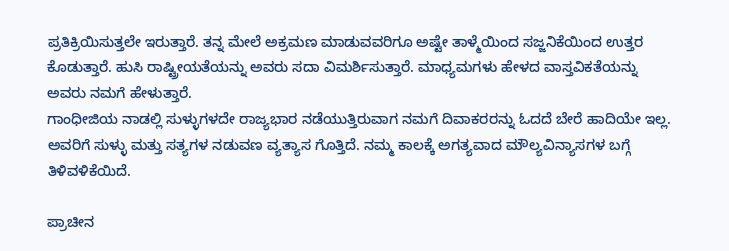ಪ್ರತಿಕ್ರಿಯಿಸುತ್ತಲೇ ಇರುತ್ತಾರೆ. ತನ್ನ ಮೇಲೆ ಅಕ್ರಮಣ ಮಾಡುವವರಿಗೂ ಅಷ್ಟೇ ತಾಳ್ಮೆಯಿಂದ ಸಜ್ಜನಿಕೆಯಿಂದ ಉತ್ತರ ಕೊಡುತ್ತಾರೆ. ಹುಸಿ ರಾಷ್ಟ್ರೀಯತೆಯನ್ನು ಅವರು ಸದಾ ವಿಮರ್ಶಿಸುತ್ತಾರೆ. ಮಾಧ್ಯಮಗಳು ಹೇಳದ ವಾಸ್ತವಿಕತೆಯನ್ನು ಅವರು ನಮಗೆ ಹೇಳುತ್ತಾರೆ.
ಗಾಂಧೀಜಿಯ ನಾಡಲ್ಲಿ ಸುಳ್ಳುಗಳದೇ ರಾಜ್ಯಭಾರ ನಡೆಯುತ್ತಿರುವಾಗ ನಮಗೆ ದಿವಾಕರರನ್ನು ಓದದೆ ಬೇರೆ ಹಾದಿಯೇ ಇಲ್ಲ. ಅವರಿಗೆ ಸುಳ್ಳು ಮತ್ತು ಸತ್ಯಗಳ ನಡುವಣ ವ್ಯತ್ಯಾಸ ಗೊತ್ತಿದೆ. ನಮ್ಮ ಕಾಲಕ್ಕೆ ಅಗತ್ಯವಾದ ಮೌಲ್ಯವಿನ್ಯಾಸಗಳ ಬಗ್ಗೆ ತಿಳಿವಳಿಕೆಯಿದೆ.

ಪ್ರಾಚೀನ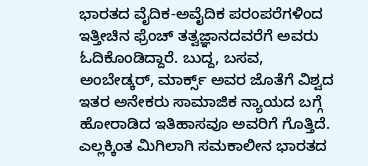ಭಾರತದ ವೈದಿಕ-ಅವೈದಿಕ ಪರಂಪರೆಗಳಿಂದ ಇತ್ತೀಚಿನ ಫ್ರೆಂಚ್ ತತ್ವಜ್ಞಾನದವರೆಗೆ ಅವರು ಓದಿಕೊಂಡಿದ್ದಾರೆ. ಬುದ್ದ, ಬಸವ, ಅಂಬೇಡ್ಕರ್, ಮಾರ್ಕ್ಸ್ ಅವರ ಜೊತೆಗೆ ವಿಶ್ವದ ಇತರ ಅನೇಕರು ಸಾಮಾಜಿಕ ನ್ಯಾಯದ ಬಗ್ಗೆ ಹೋರಾಡಿದ ಇತಿಹಾಸವೂ ಅವರಿಗೆ ಗೊತ್ತಿದೆ. ಎಲ್ಲಕ್ಕಿಂತ ಮಿಗಿಲಾಗಿ ಸಮಕಾಲೀನ ಭಾರತದ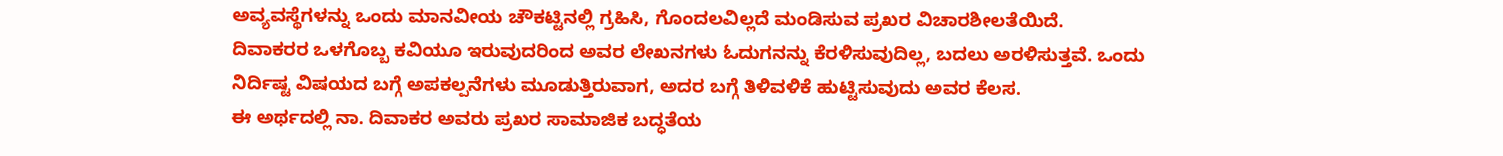ಅವ್ಯವಸ್ಥೆಗಳನ್ನು ಒಂದು ಮಾನವೀಯ ಚೌಕಟ್ಟಿನಲ್ಲಿ ಗ್ರಹಿಸಿ, ಗೊಂದಲವಿಲ್ಲದೆ ಮಂಡಿಸುವ ಪ್ರಖರ ವಿಚಾರಶೀಲತೆಯಿದೆ.
ದಿವಾಕರರ ಒಳಗೊಬ್ಬ ಕವಿಯೂ ಇರುವುದರಿಂದ ಅವರ ಲೇಖನಗಳು ಓದುಗನನ್ನು ಕೆರಳಿಸುವುದಿಲ್ಲ, ಬದಲು ಅರಳಿಸುತ್ತವೆ. ಒಂದು ನಿರ್ದಿಷ್ಟ ವಿಷಯದ ಬಗ್ಗೆ ಅಪಕಲ್ಪನೆಗಳು ಮೂಡುತ್ತಿರುವಾಗ, ಅದರ ಬಗ್ಗೆ ತಿಳಿವಳಿಕೆ ಹುಟ್ಟಿಸುವುದು ಅವರ ಕೆಲಸ.
ಈ ಅರ್ಥದಲ್ಲಿ ನಾ. ದಿವಾಕರ ಅವರು ಪ್ರಖರ ಸಾಮಾಜಿಕ ಬದ್ಧತೆಯ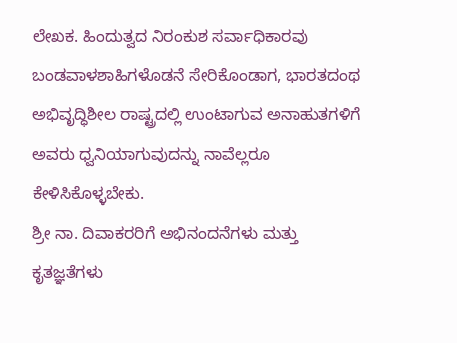ಲೇಖಕ. ಹಿಂದುತ್ವದ ನಿರಂಕುಶ ಸರ್ವಾಧಿಕಾರವು ಬಂಡವಾಳಶಾಹಿಗಳೊಡನೆ ಸೇರಿಕೊಂಡಾಗ, ಭಾರತದಂಥ ಅಭಿವೃದ್ಧಿಶೀಲ ರಾಷ್ಟ್ರದಲ್ಲಿ ಉಂಟಾಗುವ ಅನಾಹುತಗಳಿಗೆ ಅವರು ಧ್ವನಿಯಾಗುವುದನ್ನು ನಾವೆಲ್ಲರೂ ಕೇಳಿಸಿಕೊಳ್ಳಬೇಕು.
ಶ್ರೀ ನಾ. ದಿವಾಕರರಿಗೆ ಅಭಿನಂದನೆಗಳು ಮತ್ತು ಕೃತಜ್ಞತೆಗಳು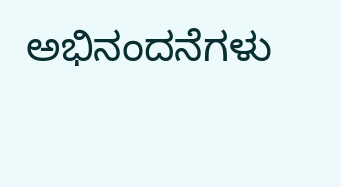ಅಭಿನಂದನೆಗಳು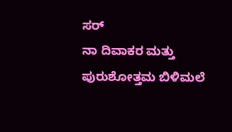ಸರ್
ನಾ ದಿವಾಕರ ಮತ್ತು ಪುರುಶೋತ್ತಮ ಬಿಳಿಮಲೆ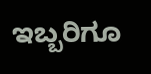ಇಬ್ಬರಿಗೂ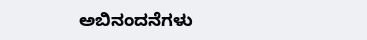ಅಬಿನಂದನೆಗಳು